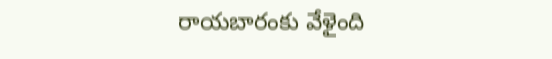రాయబారంకు వేళైంది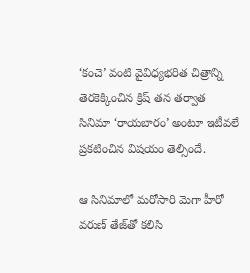‘కంచె’ వంటి వైవిధ్యభరిత చిత్రాన్ని తెరకెక్కించిన క్రిష్‌ తన తర్వాత సినిమా ‘రాయబారం’ అంటూ ఇటీవలే ప్రకటించిన విషయం తెల్సిందే.

ఆ సినిమాలో మరోసారి మెగా హీరో వరుణ్‌ తేజ్‌తో కలిసి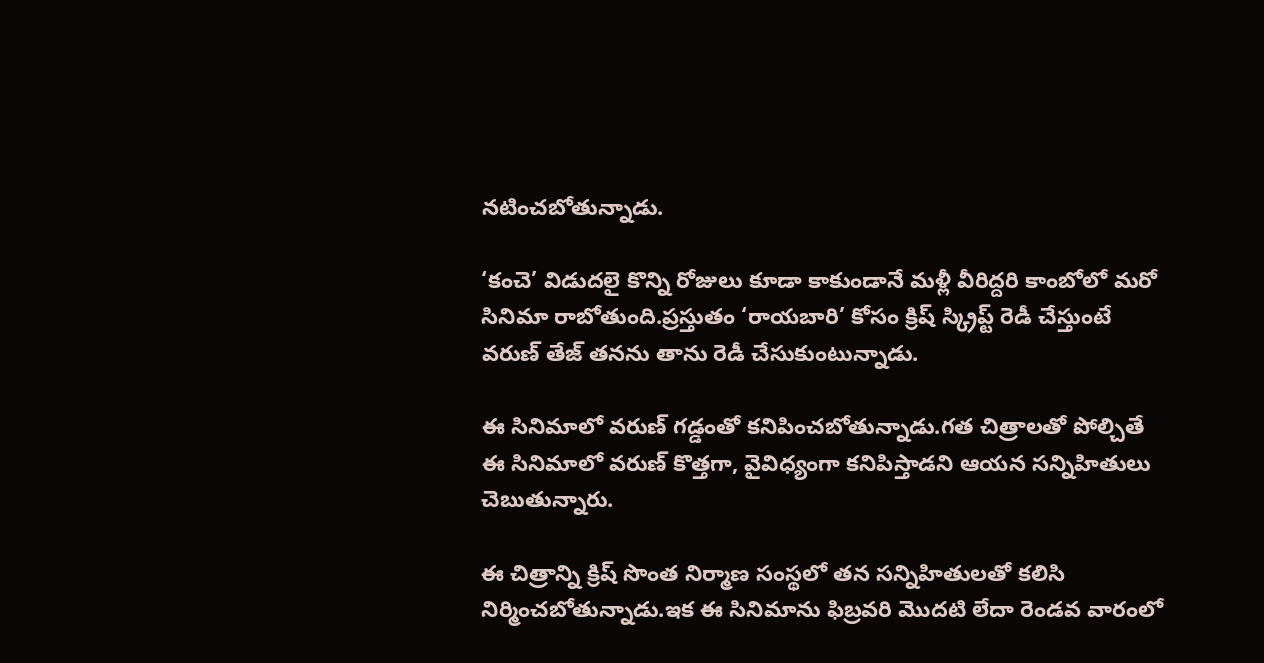నటించబోతున్నాడు.

‘కంచె’ విడుదలై కొన్ని రోజులు కూడా కాకుండానే మళ్లీ వీరిద్దరి కాంబోలో మరో సినిమా రాబోతుంది.ప్రస్తుతం ‘రాయబారి’ కోసం క్రిష్‌ స్క్రిప్ట్‌ రెడీ చేస్తుంటే వరుణ్‌ తేజ్‌ తనను తాను రెడీ చేసుకుంటున్నాడు.

ఈ సినిమాలో వరుణ్‌ గడ్డంతో కనిపించబోతున్నాడు.గత చిత్రాలతో పోల్చితే ఈ సినిమాలో వరుణ్‌ కొత్తగా, వైవిధ్యంగా కనిపిస్తాడని ఆయన సన్నిహితులు చెబుతున్నారు.

ఈ చిత్రాన్ని క్రిష్‌ సొంత నిర్మాణ సంస్థలో తన సన్నిహితులతో కలిసి నిర్మించబోతున్నాడు.ఇక ఈ సినిమాను ఫిబ్రవరి మొదటి లేదా రెండవ వారంలో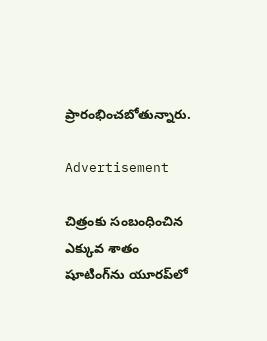ప్రారంభించబోతున్నారు.

Advertisement

చిత్రంకు సంబంధించిన ఎక్కువ శాతం షూటింగ్‌ను యూరప్‌లో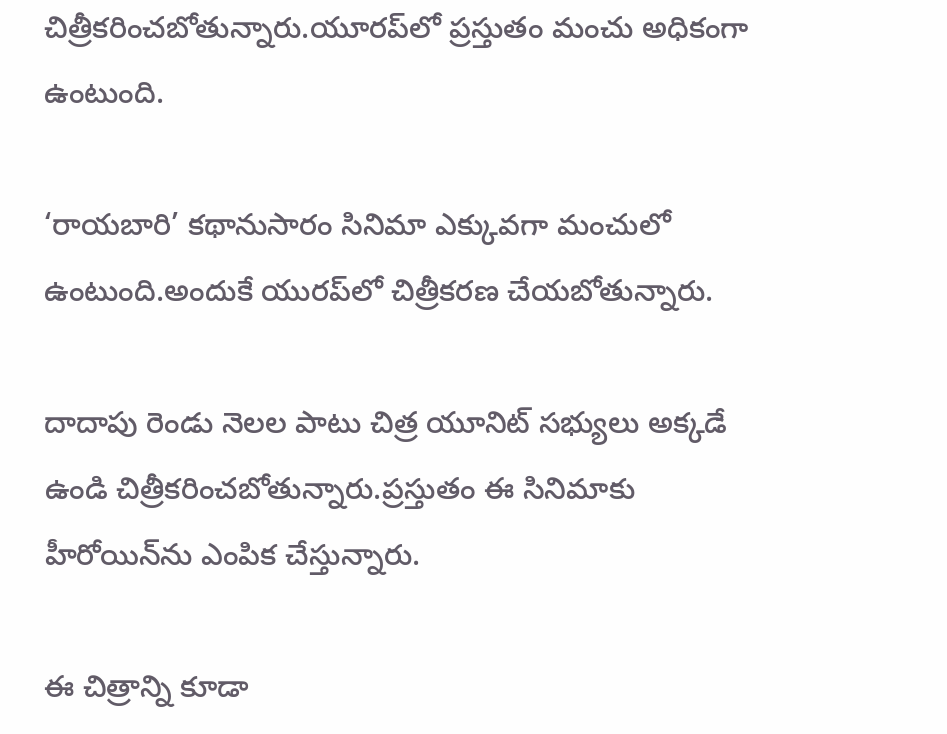చిత్రీకరించబోతున్నారు.యూరప్‌లో ప్రస్తుతం మంచు అధికంగా ఉంటుంది.

‘రాయబారి’ కథానుసారం సినిమా ఎక్కువగా మంచులో ఉంటుంది.అందుకే యురప్‌లో చిత్రీకరణ చేయబోతున్నారు.

దాదాపు రెండు నెలల పాటు చిత్ర యూనిట్‌ సభ్యులు అక్కడే ఉండి చిత్రీకరించబోతున్నారు.ప్రస్తుతం ఈ సినిమాకు హీరోయిన్‌ను ఎంపిక చేస్తున్నారు.

ఈ చిత్రాన్ని కూడా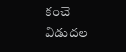కంచె విడుదల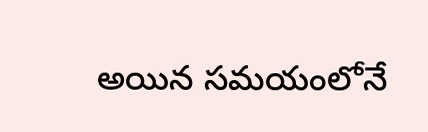అయిన సమయంలోనే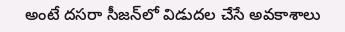అంటే దసరా సీజన్‌లో విడుదల చేసే అవకాశాలు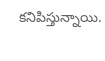కనిపిస్తున్నాయి.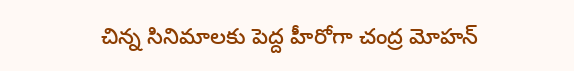చిన్న సినిమాలకు పెద్ద హీరోగా చంద్ర మోహన్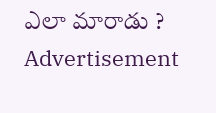ఎలా మారాడు ?
Advertisement